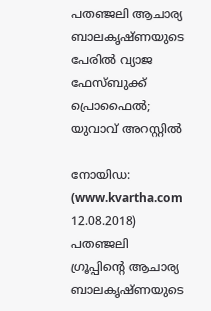പതഞ്ജലി ആചാര്യ ബാലകൃഷ്ണയുടെ പേരില്‍ വ്യാജ ഫേസ്ബുക്ക് പ്രൊഫൈല്‍; യുവാവ് അറസ്റ്റില്‍

നോയിഡ: (www.kvartha.com 12.08.2018) പതഞ്ജലി ഗ്രൂപ്പിന്റെ ആചാര്യ ബാലകൃഷ്ണയുടെ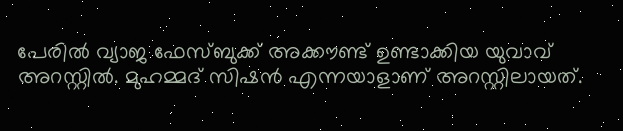പേരില്‍ വ്യാജ ഫേസ്ബുക്ക് അക്കൗണ്ട് ഉണ്ടാക്കിയ യുവാവ് അറസ്റ്റില്‍. മുഹമ്മദ് സിഷന്‍ എന്നയാളാണ് അറസ്റ്റിലായത്.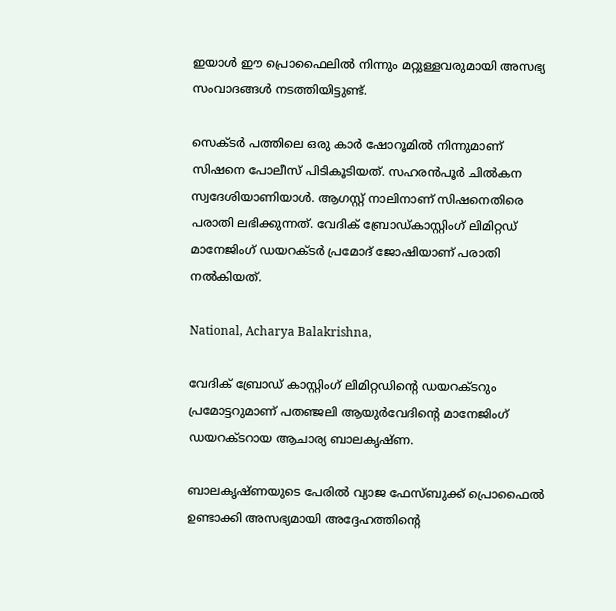ഇയാള്‍ ഈ പ്രൊഫൈലില്‍ നിന്നും മറ്റുള്ളവരുമായി അസഭ്യ സംവാദങ്ങള്‍ നടത്തിയിട്ടുണ്ട്.

സെക്ടര്‍ പത്തിലെ ഒരു കാര്‍ ഷോറൂമില്‍ നിന്നുമാണ് സിഷനെ പോലീസ് പിടികൂടിയത്. സഹരന്‍പൂര്‍ ചില്‍കന സ്വദേശിയാണിയാള്‍. ആഗസ്റ്റ് നാലിനാണ് സിഷനെതിരെ പരാതി ലഭിക്കുന്നത്. വേദിക് ബ്രോഡ്കാസ്റ്റിംഗ് ലിമിറ്റഡ് മാനേജിംഗ് ഡയറക്ടര്‍ പ്രമോദ് ജോഷിയാണ് പരാതി നല്‍കിയത്.

National, Acharya Balakrishna,

വേദിക് ബ്രോഡ് കാസ്റ്റിംഗ് ലിമിറ്റഡിന്റെ ഡയറക്ടറും പ്രമോട്ടറുമാണ് പതഞ്ജലി ആയുര്‍വേദിന്റെ മാനേജിംഗ് ഡയറക്ടറായ ആചാര്യ ബാലകൃഷ്ണ.

ബാലകൃഷ്ണയുടെ പേരില്‍ വ്യാജ ഫേസ്ബുക്ക് പ്രൊഫൈല്‍ ഉണ്ടാക്കി അസഭ്യമായി അദ്ദേഹത്തിന്റെ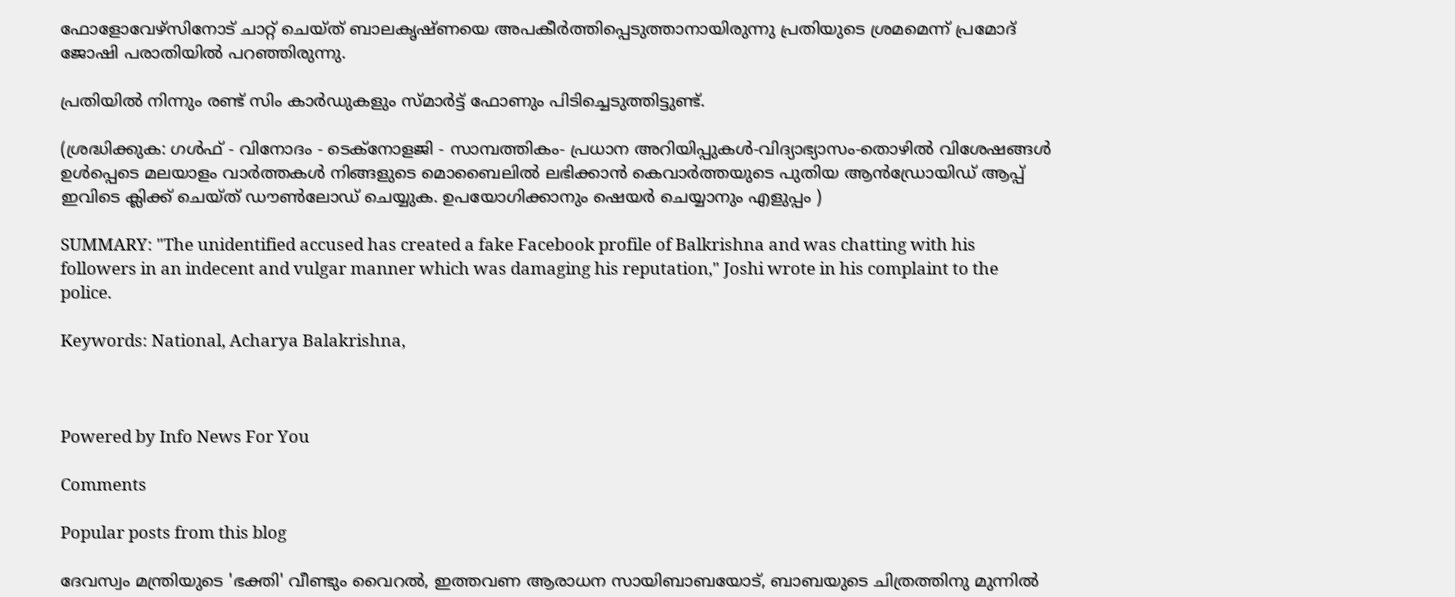ഫോളോവേഴ്‌സിനോട് ചാറ്റ് ചെയ്ത് ബാലകൃഷ്ണയെ അപകീര്‍ത്തിപ്പെടുത്താനായിരുന്നു പ്രതിയുടെ ശ്രമമെന്ന് പ്രമോദ് ജോഷി പരാതിയില്‍ പറഞ്ഞിരുന്നു.

പ്രതിയില്‍ നിന്നും രണ്ട് സിം കാര്‍ഡുകളും സ്മാര്‍ട്ട് ഫോണും പിടിച്ചെടുത്തിട്ടുണ്ട്.

(ശ്രദ്ധിക്കുക: ഗൾഫ് - വിനോദം - ടെക്നോളജി - സാമ്പത്തികം- പ്രധാന അറിയിപ്പുകൾ-വിദ്യാഭ്യാസം-തൊഴിൽ വിശേഷങ്ങൾ ഉൾപ്പെടെ മലയാളം വാർത്തകൾ നിങ്ങളുടെ മൊബൈലിൽ ലഭിക്കാൻ കെവാർത്തയുടെ പുതിയ ആൻഡ്രോയിഡ് ആപ്പ് ഇവിടെ ക്ലിക്ക് ചെയ്ത് ഡൗൺലോഡ് ചെയ്യുക. ഉപയോഗിക്കാനും ഷെയർ ചെയ്യാനും എളുപ്പം )

SUMMARY: "The unidentified accused has created a fake Facebook profile of Balkrishna and was chatting with his followers in an indecent and vulgar manner which was damaging his reputation," Joshi wrote in his complaint to the police.

Keywords: National, Acharya Balakrishna,



Powered by Info News For You

Comments

Popular posts from this blog

ദേവസ്വം മന്ത്രിയുടെ 'ഭക്തി' വീണ്ടും വൈറല്‍, ഇത്തവണ ആരാധന സായിബാബയോട്, ബാബയുടെ ചിത്രത്തിനു മുന്നില്‍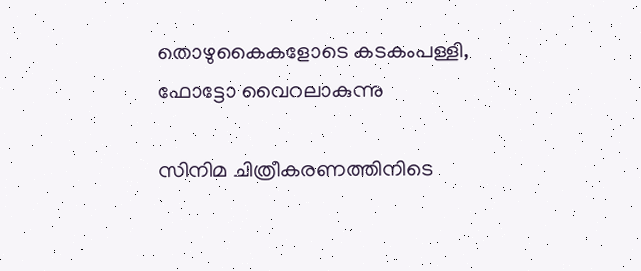തൊഴുകൈകളോടെ കടകംപള്ളി, ഫോട്ടോ വൈറലാകുന്നു

സിനിമ ചിത്രീകരണത്തിനിടെ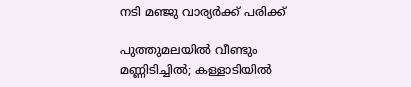നടി മഞ്ജു വാര്യര്‍ക്ക് പരിക്ക്

പുത്തുമലയില്‍ വീണ്ടും മണ്ണിടിച്ചില്‍; കള്ളാടിയില്‍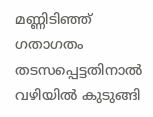മണ്ണിടിഞ്ഞ് ഗതാഗതം തടസപ്പെട്ടതിനാല്‍ വഴിയില്‍ കുടുങ്ങി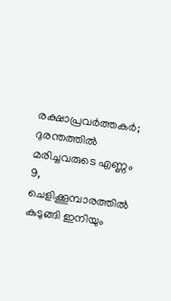രക്ഷാപ്രവര്‍ത്തകര്‍; ദുരന്തത്തില്‍ മരിച്ചവരുടെ എണ്ണം 9, ചെളിക്കൂമ്പാരത്തില്‍ കുടുങ്ങി ഇനിയും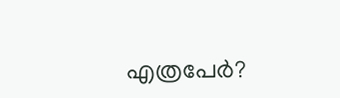എത്രപേര്‍?